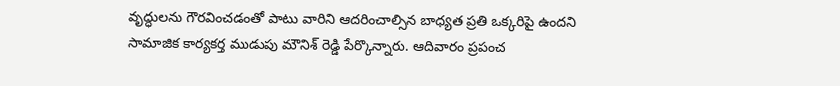వృద్ధులను గౌరవించడంతో పాటు వారిని ఆదరించాల్సిన బాధ్యత ప్రతి ఒక్కరిపై ఉందని సామాజిక కార్యకర్త ముడుపు మౌనిశ్ రెడ్డి పేర్కొన్నారు. ఆదివారం ప్రపంచ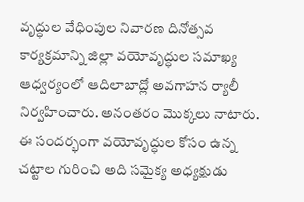వృద్ధుల వేధింపుల నివారణ దినోత్సవ కార్యక్రమాన్ని జిల్లా వయోవృద్ధుల సమాఖ్య ఆధ్వర్యంలో ఆదిలాబాద్లో అవగాహన ర్యాలీ నిర్వహించారు. అనంతరం మొక్కలు నాటారు. ఈ సందర్భంగా వయోవృద్ధుల కోసం ఉన్న చట్టాల గురించి అది సమైక్య అధ్యక్షుడు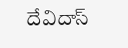దేవిదాస్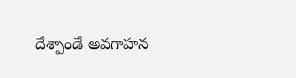దేశ్పాండే అవగాహన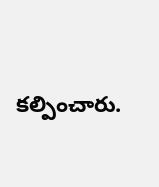కల్పించారు.